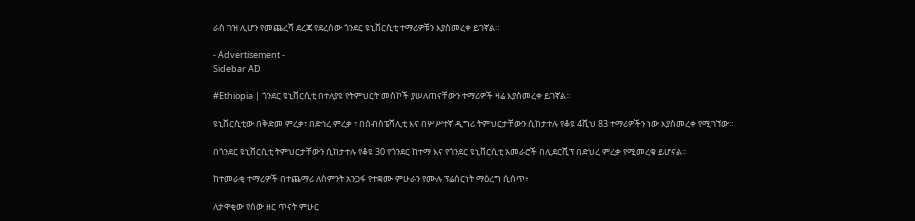ራስ ገዝ ሊሆን የመጨረሻ ደረጃ የደረሰው ጎንደር ዩኒቨርሲቲ ተማሪዎቹን እያስመረቀ ይገኛል።

- Advertisement -
Sidebar AD

#Ethiopia | ጎንደር ዩኒቨርሲቲ በተለያዩ የትምህርት መስኮች ያሠለጠናቸውን ተማሪዎች ዛሬ እያስመረቀ ይገኛል።

ዩኒቨርሲቲው በቅድመ ምረቃ፣ በድኅረ ምረቃ ፣ በሰብስፔሻሊቲ እና በሦሥተኛ ዲግሪ ትምህርታቸውን ሲከታተሉ የቆዩ 4ሺህ 83 ተማሪዎችን ነው እያስመረቀ የሚገኘው።

በጎንደር ዩኒቨርሲቲ ትምህርታቸውን ሲከታተሉ የቆዩ 30 የጎንደር ከተማ እና የጎንደር ዩኒቨርሲቲ አመራሮች በሊደርሺፕ በድህረ ምረቃ የሚመረቁ ይሆናል።

ከተመራቂ ተማሪዎች በተጨማሪ ለስምንት አንጋፋ የተቋሙ ምሁራን የሙሉ ፕሬሰርነት ማዕረግ ሲሰጥ፥

ለታዋቂው የሰው ዘር ጥናት ምሁር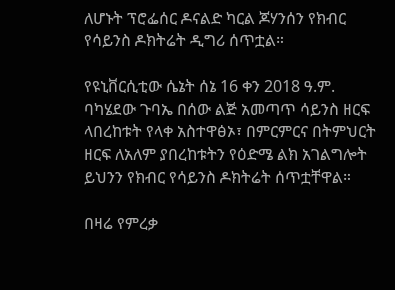ለሆኑት ፕሮፌሰር ዶናልድ ካርል ጆሃንሰን የክብር የሳይንስ ዶክትሬት ዲግሪ ሰጥቷል።

የዩኒቨርሲቲው ሴኔት ሰኔ 16 ቀን 2018 ዓ.ም. ባካሄደው ጉባኤ በሰው ልጅ አመጣጥ ሳይንስ ዘርፍ ላበረከቱት የላቀ አስተዋፅኦ፣ በምርምርና በትምህርት ዘርፍ ለአለም ያበረከቱትን የዕድሜ ልክ አገልግሎት ይህንን የክብር የሳይንስ ዶክትሬት ሰጥቷቸዋል።

በዛሬ የምረቃ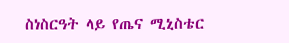ስነስርዓት ላይ የጤና ሚኒስቴር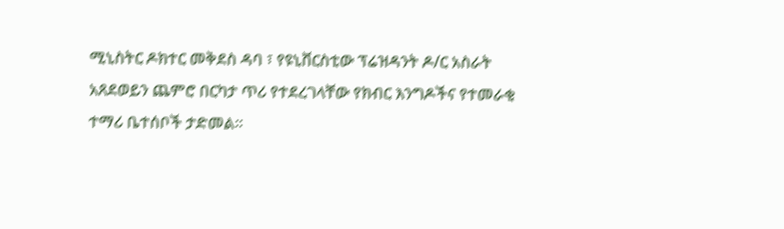ሚኒስትር ዶክተር መቅደስ ዳባ ፣ የዩኒቨርስቲው ፕሬዝዳንት ዶ/ር አስራት አጸደወይን ጨምሮ በርካታ ጥሪ የተደረገላቸው የክብር እንግዶችና የተመራቂ ተማሪ ቤተሰቦች ታድመል።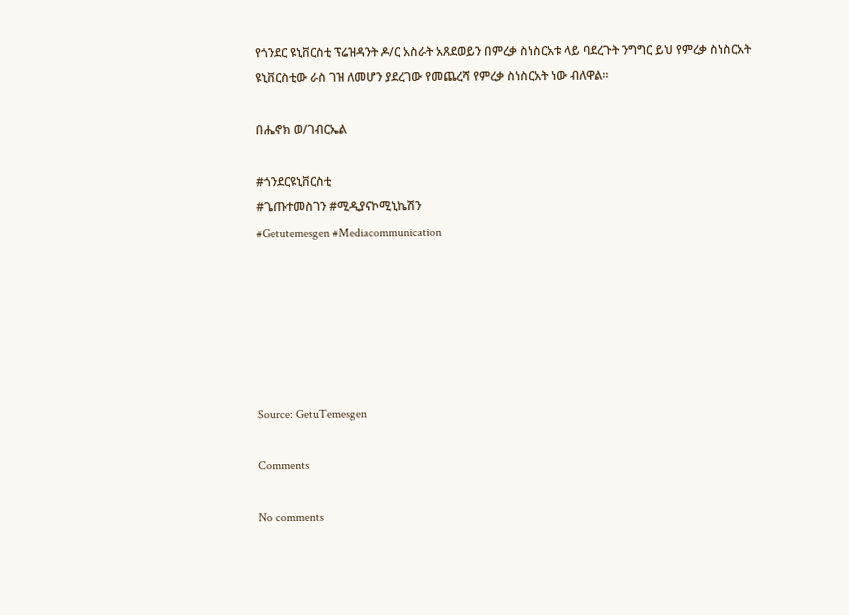የጎንደር ዩኒቨርስቲ ፕሬዝዳንት ዶ/ር አስራት አጸደወይን በምረቃ ስነስርአቱ ላይ ባደረጉት ንግግር ይህ የምረቃ ስነስርአት ዩኒቨርስቲው ራስ ገዝ ለመሆን ያደረገው የመጨረሻ የምረቃ ስነስርአት ነው ብለዋል።

በሔኖክ ወ/ገብርኤል

#ጎንደርዩኒቨርስቲ
#ጌጡተመስገን #ሚዲያናኮሚኒኬሽን
#Getutemesgen #Mediacommunication






Source: GetuTemesgen

Comments

No comments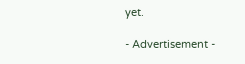yet.

- Advertisement -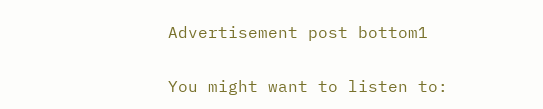Advertisement post bottom1

You might want to listen to: